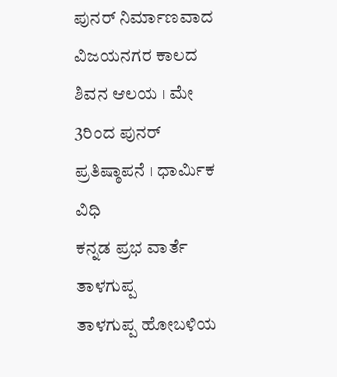ಪುನರ್ ನಿರ್ಮಾಣವಾದ ವಿಜಯನಗರ ಕಾಲದ ಶಿವನ ಆಲಯ । ಮೇ 3ರಿಂದ ಪುನರ್ ಪ್ರತಿಷ್ಠಾಪನೆ । ಧಾರ್ಮಿಕ ವಿಧಿ
ಕನ್ನಡ ಪ್ರಭ ವಾರ್ತೆ ತಾಳಗುಪ್ಪ
ತಾಳಗುಪ್ಪ ಹೋಬಳಿಯ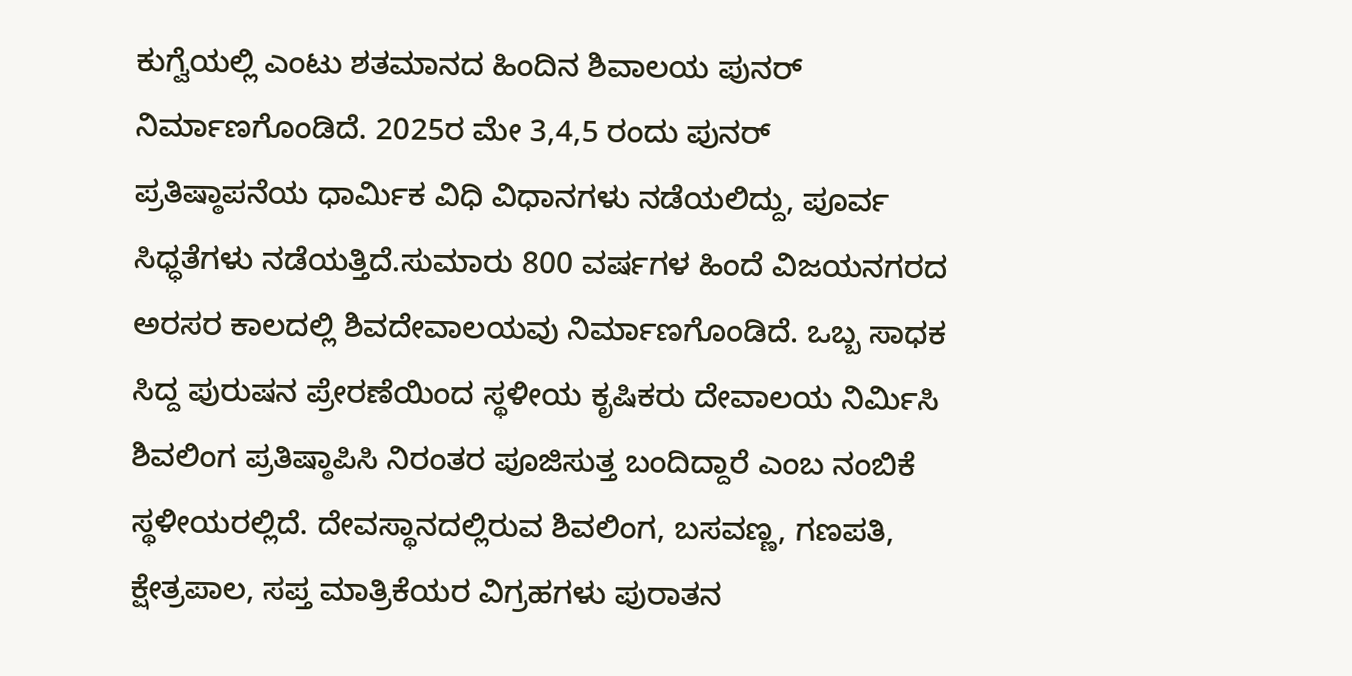ಕುಗ್ವೆಯಲ್ಲಿ ಎಂಟು ಶತಮಾನದ ಹಿಂದಿನ ಶಿವಾಲಯ ಪುನರ್ ನಿರ್ಮಾಣಗೊಂಡಿದೆ. 2025ರ ಮೇ 3,4,5 ರಂದು ಪುನರ್ ಪ್ರತಿಷ್ಠಾಪನೆಯ ಧಾರ್ಮಿಕ ವಿಧಿ ವಿಧಾನಗಳು ನಡೆಯಲಿದ್ದು, ಪೂರ್ವ ಸಿಧ್ಧತೆಗಳು ನಡೆಯತ್ತಿದೆ.ಸುಮಾರು 800 ವರ್ಷಗಳ ಹಿಂದೆ ವಿಜಯನಗರದ ಅರಸರ ಕಾಲದಲ್ಲಿ ಶಿವದೇವಾಲಯವು ನಿರ್ಮಾಣಗೊಂಡಿದೆ. ಒಬ್ಬ ಸಾಧಕ ಸಿದ್ದ ಪುರುಷನ ಪ್ರೇರಣೆಯಿಂದ ಸ್ಥಳೀಯ ಕೃಷಿಕರು ದೇವಾಲಯ ನಿರ್ಮಿಸಿ ಶಿವಲಿಂಗ ಪ್ರತಿಷ್ಠಾಪಿಸಿ ನಿರಂತರ ಪೂಜಿಸುತ್ತ ಬಂದಿದ್ದಾರೆ ಎಂಬ ನಂಬಿಕೆ ಸ್ಥಳೀಯರಲ್ಲಿದೆ. ದೇವಸ್ಥಾನದಲ್ಲಿರುವ ಶಿವಲಿಂಗ, ಬಸವಣ್ಣ, ಗಣಪತಿ, ಕ್ಷೇತ್ರಪಾಲ, ಸಪ್ತ ಮಾತ್ರಿಕೆಯರ ವಿಗ್ರಹಗಳು ಪುರಾತನ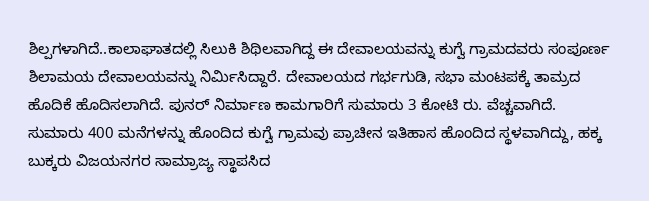ಶಿಲ್ಪಗಳಾಗಿದೆ..ಕಾಲಾಘಾತದಲ್ಲಿ ಸಿಲುಕಿ ಶಿಥಿಲವಾಗಿದ್ದ ಈ ದೇವಾಲಯವನ್ನು ಕುಗ್ವೆ ಗ್ರಾಮದವರು ಸಂಪೂರ್ಣ ಶಿಲಾಮಯ ದೇವಾಲಯವನ್ನು ನಿರ್ಮಿಸಿದ್ದಾರೆ. ದೇವಾಲಯದ ಗರ್ಭಗುಡಿ, ಸಭಾ ಮಂಟಪಕ್ಕೆ ತಾಮ್ರದ ಹೊದಿಕೆ ಹೊದಿಸಲಾಗಿದೆ. ಪುನರ್ ನಿರ್ಮಾಣ ಕಾಮಗಾರಿಗೆ ಸುಮಾರು 3 ಕೋಟಿ ರು. ವೆಚ್ಚವಾಗಿದೆ.
ಸುಮಾರು 400 ಮನೆಗಳನ್ನು ಹೊಂದಿದ ಕುಗ್ವೆ ಗ್ರಾಮವು ಪ್ರಾಚೀನ ಇತಿಹಾಸ ಹೊಂದಿದ ಸ್ಥಳವಾಗಿದ್ದು, ಹಕ್ಕ ಬುಕ್ಕರು ವಿಜಯನಗರ ಸಾಮ್ರಾಜ್ಯ ಸ್ಥಾಪಸಿದ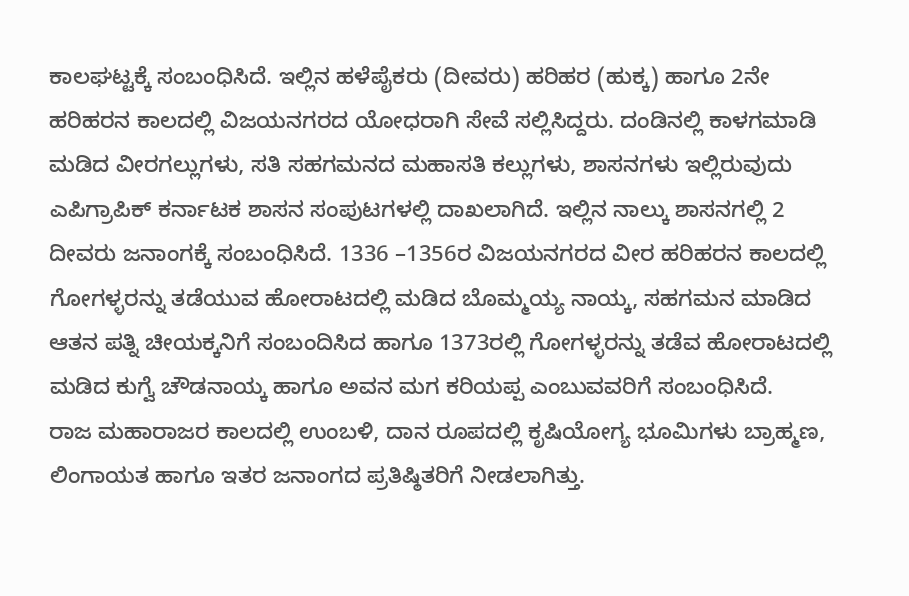ಕಾಲಘಟ್ಟಕ್ಕೆ ಸಂಬಂಧಿಸಿದೆ. ಇಲ್ಲಿನ ಹಳೆಪೈಕರು (ದೀವರು) ಹರಿಹರ (ಹುಕ್ಕ) ಹಾಗೂ 2ನೇ ಹರಿಹರನ ಕಾಲದಲ್ಲಿ ವಿಜಯನಗರದ ಯೋಧರಾಗಿ ಸೇವೆ ಸಲ್ಲಿಸಿದ್ದರು. ದಂಡಿನಲ್ಲಿ ಕಾಳಗಮಾಡಿ ಮಡಿದ ವೀರಗಲ್ಲುಗಳು, ಸತಿ ಸಹಗಮನದ ಮಹಾಸತಿ ಕಲ್ಲುಗಳು, ಶಾಸನಗಳು ಇಲ್ಲಿರುವುದು ಎಪಿಗ್ರಾಪಿಕ್ ಕರ್ನಾಟಕ ಶಾಸನ ಸಂಪುಟಗಳಲ್ಲಿ ದಾಖಲಾಗಿದೆ. ಇಲ್ಲಿನ ನಾಲ್ಕು ಶಾಸನಗಲ್ಲಿ 2 ದೀವರು ಜನಾಂಗಕ್ಕೆ ಸಂಬಂಧಿಸಿದೆ. 1336 –1356ರ ವಿಜಯನಗರದ ವೀರ ಹರಿಹರನ ಕಾಲದಲ್ಲಿ ಗೋಗಳ್ಳರನ್ನು ತಡೆಯುವ ಹೋರಾಟದಲ್ಲಿ ಮಡಿದ ಬೊಮ್ಮಯ್ಯ ನಾಯ್ಕ, ಸಹಗಮನ ಮಾಡಿದ ಆತನ ಪತ್ನಿ ಚೀಯಕ್ಕನಿಗೆ ಸಂಬಂದಿಸಿದ ಹಾಗೂ 1373ರಲ್ಲಿ ಗೋಗಳ್ಳರನ್ನು ತಡೆವ ಹೋರಾಟದಲ್ಲಿ ಮಡಿದ ಕುಗ್ವೆ ಚೌಡನಾಯ್ಕ ಹಾಗೂ ಅವನ ಮಗ ಕರಿಯಪ್ಪ ಎಂಬುವವರಿಗೆ ಸಂಬಂಧಿಸಿದೆ.
ರಾಜ ಮಹಾರಾಜರ ಕಾಲದಲ್ಲಿ ಉಂಬಳಿ, ದಾನ ರೂಪದಲ್ಲಿ ಕೃಷಿಯೋಗ್ಯ ಭೂಮಿಗಳು ಬ್ರಾಹ್ಮಣ, ಲಿಂಗಾಯತ ಹಾಗೂ ಇತರ ಜನಾಂಗದ ಪ್ರತಿಷ್ಠಿತರಿಗೆ ನೀಡಲಾಗಿತ್ತು.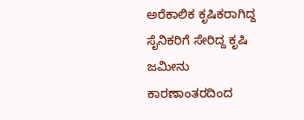ಅರೆಕಾಲಿಕ ಕೃಷಿಕರಾಗಿದ್ದ ಸೈನಿಕರಿಗೆ ಸೇರಿದ್ದ ಕೃಷಿ ಜಮೀನು ಕಾರಣಾಂತರದಿಂದ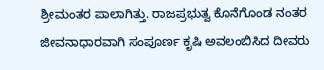ಶ್ರೀಮಂತರ ಪಾಲಾಗಿತ್ತು. ರಾಜಪ್ರಭುತ್ವ ಕೊನೆಗೊಂಡ ನಂತರ ಜೀವನಾಧಾರವಾಗಿ ಸಂಪೂರ್ಣ ಕೃಷಿ ಅವಲಂಬಿಸಿದ ದೀವರು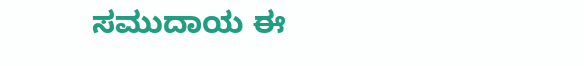ಸಮುದಾಯ ಈ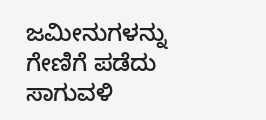ಜಮೀನುಗಳನ್ನು ಗೇಣಿಗೆ ಪಡೆದು ಸಾಗುವಳಿ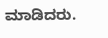ಮಾಡಿದರು.